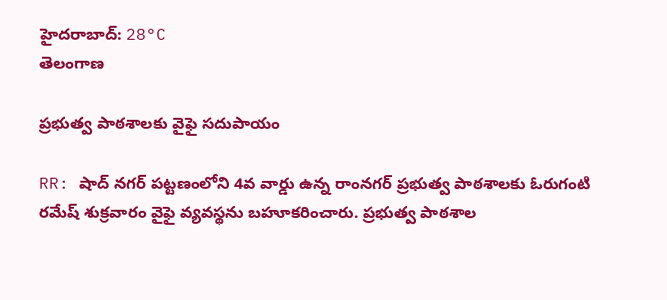హైదరాబాద్: 28°C
తెలంగాణ

ప్రభుత్వ పాఠశాలకు వైఫై సదుపాయం

RR: షాద్ నగర్ పట్టణంలోని 4వ వార్డు ఉన్న రాంనగర్ ప్రభుత్వ పాఠశాలకు ఓరుగంటి రమేష్ శుక్రవారం వైఫై వ్యవస్థను బహూకరించారు. ప్రభుత్వ పాఠశాల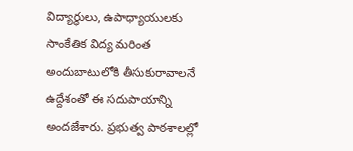విద్యార్థులు, ఉపాధ్యాయులకు సాంకేతిక విద్య మరింత అందుబాటులోకి తీసుకురావాలనే ఉద్దేశంతో ఈ సదుపాయాన్ని అందజేశారు. ప్రభుత్వ పాఠశాలల్లో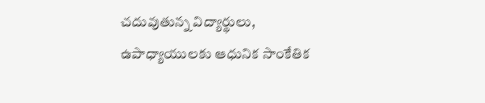చదువుతున్న విద్యార్థులు, ఉపాధ్యాయులకు ఆధునిక సాంకేతిక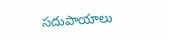సదుపాయాలు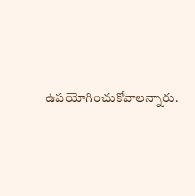ఉపయోగించుకోవాలన్నారు.